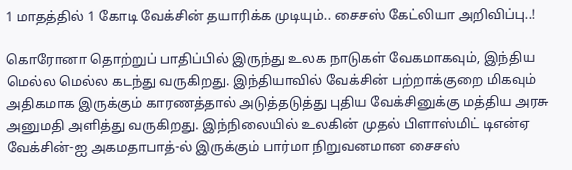1 மாதத்தில் 1 கோடி வேக்சின் தயாரிக்க முடியும்.. சைசஸ் கேட்லியா அறிவிப்பு..!

கொரோனா தொற்றுப் பாதிப்பில் இருந்து உலக நாடுகள் வேகமாகவும், இந்திய மெல்ல மெல்ல கடந்து வருகிறது. இந்தியாவில் வேக்சின் பற்றாக்குறை மிகவும் அதிகமாக இருக்கும் காரணத்தால் அடுத்தடுத்து புதிய வேக்சினுக்கு மத்திய அரசு அனுமதி அளித்து வருகிறது. இந்நிலையில் உலகின் முதல் பிளாஸ்மிட் டிஎன்ஏ வேக்சின்-ஐ அகமதாபாத்-ல் இருக்கும் பார்மா நிறுவனமான சைசஸ்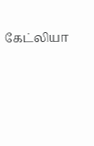கேட்லியா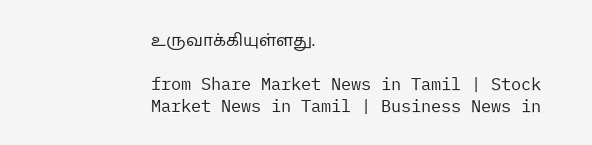உருவாக்கியுள்ளது.

from Share Market News in Tamil | Stock Market News in Tamil | Business News in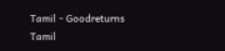Tamil - Goodreturns Tamil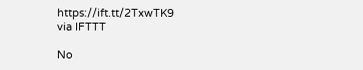https://ift.tt/2TxwTK9
via IFTTT

No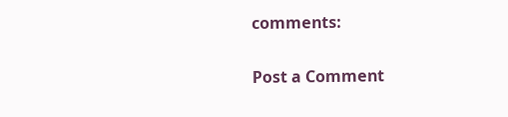comments:

Post a Comment